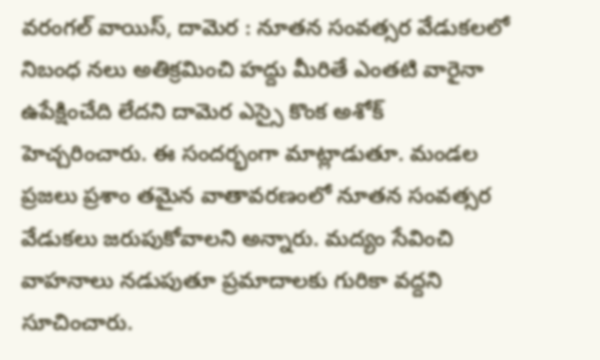వరంగల్ వాయిస్, దామెర : నూతన సంవత్సర వేడుకలలో నిబంధ నలు అతిక్రమించి హద్దు మీరితే ఎంతటి వారైనా ఉపేక్షించేది లేదని దామెర ఎస్సై కొంక అశోక్ హెచ్చరించారు. ఈ సందర్భంగా మాట్లాడుతూ. మండల ప్రజలు ప్రశాం తమైన వాతావరణంలో నూతన సంవత్సర వేడుకలు జరుపుకోవాలని అన్నారు. మద్యం సేవించి వాహనాలు నడుపుతూ ప్రమాదాలకు గురికా వద్దని సూచించారు.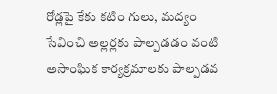రోడ్లపై కేకు కటిం గులు, మద్యం సేవించి అల్లర్లకు పాల్పడడం వంటి అసాంఘిక కార్యక్రమాలకు పాల్పడవ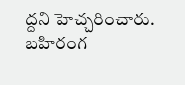ద్దని హెచ్చరించారు. బహిరంగ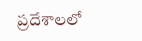ప్రదేశాలలో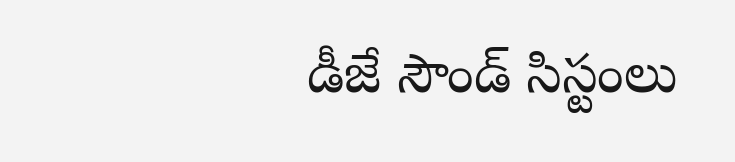డీజే సౌండ్ సిస్టంలు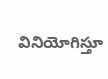వినియోగిస్తూ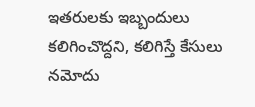ఇతరులకు ఇబ్బందులు కలిగించొద్దని, కలిగిస్తే కేసులు నమోదు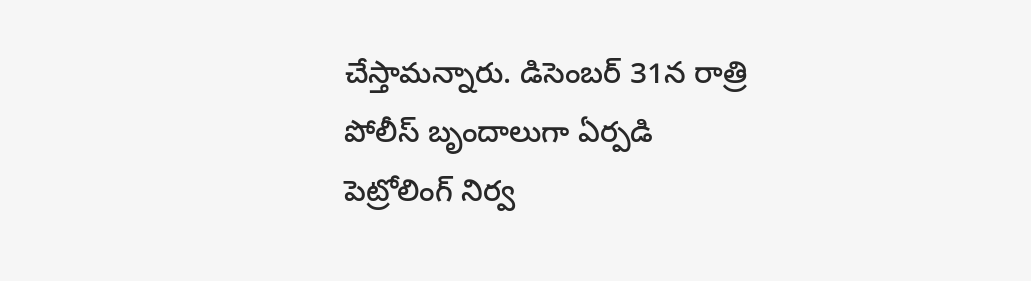చేస్తామన్నారు. డిసెంబర్ 31న రాత్రి పోలీస్ బృందాలుగా ఏర్పడి పెట్రోలింగ్ నిర్వ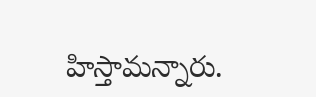హిస్తామన్నారు.